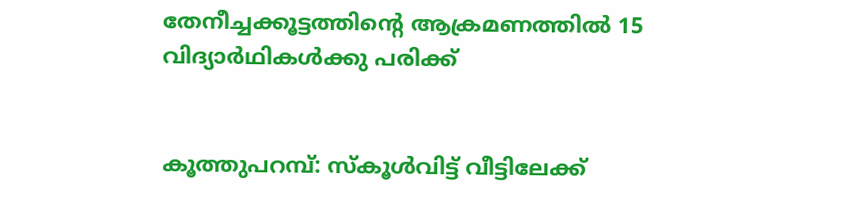തേനീച്ചക്കൂട്ടത്തിന്‍റെ ആക്രമണത്തില്‍ 15 വിദ്യാര്‍ഥികള്‍ക്കു പരിക്ക്


കൂത്തുപറമ്പ്: സ്കൂള്‍വിട്ട് വീട്ടിലേക്ക്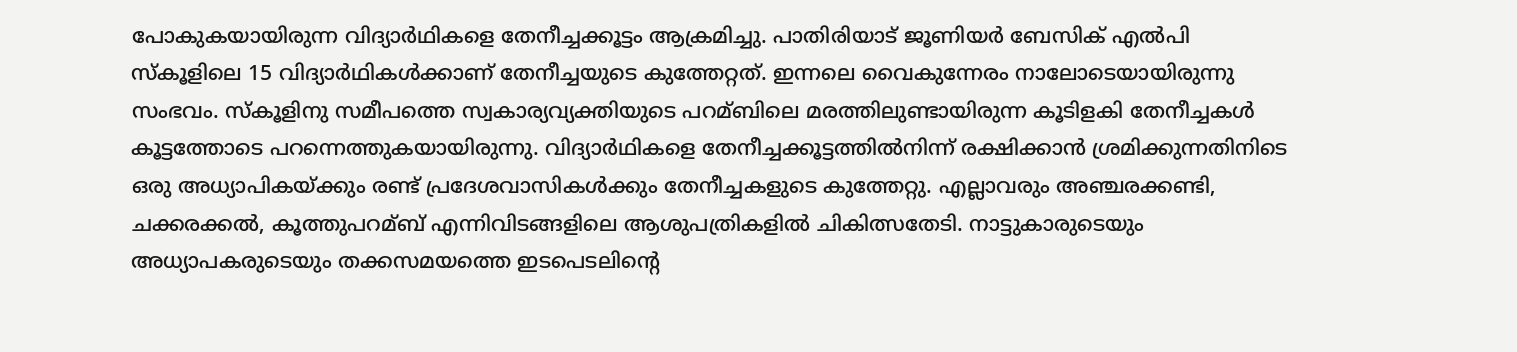പോകുകയായിരുന്ന വിദ്യാര്‍ഥികളെ തേനീച്ചക്കൂട്ടം ആക്രമിച്ചു. പാതിരിയാട് ജൂണിയര്‍ ബേസിക് എല്‍പി സ്കൂളിലെ 15 വിദ്യാര്‍ഥികള്‍ക്കാണ് തേനീച്ചയുടെ കുത്തേറ്റത്. ഇന്നലെ വൈകുന്നേരം നാലോടെയായിരുന്നു സംഭവം. സ്കൂളിനു സമീപത്തെ സ്വകാര്യവ്യക്തിയുടെ പറമ്ബിലെ മരത്തിലുണ്ടായിരുന്ന കൂടിളകി തേനീച്ചകള്‍ കൂട്ടത്തോടെ പറന്നെത്തുകയായിരുന്നു. വിദ്യാര്‍ഥികളെ തേനീച്ചക്കൂട്ടത്തില്‍നിന്ന് രക്ഷിക്കാന്‍ ശ്രമിക്കുന്നതിനിടെ ഒരു അധ്യാപികയ്ക്കും രണ്ട് പ്രദേശവാസികള്‍ക്കും തേനീച്ചകളുടെ കുത്തേറ്റു. എല്ലാവരും അഞ്ചരക്കണ്ടി, ചക്കരക്കല്‍, കൂത്തുപറമ്ബ് എന്നിവിടങ്ങളിലെ ആശുപത്രികളില്‍ ചികിത്സതേടി. നാട്ടുകാരുടെയും അധ്യാപകരുടെയും തക്കസമയത്തെ ഇടപെടലിന്‍റെ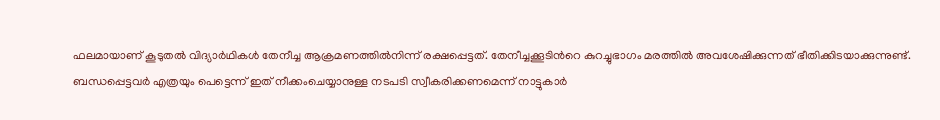ഫലമായാണ് കൂടുതല്‍ വിദ്യാര്‍ഥികള്‍ തേനീച്ച ആക്രമണത്തില്‍നിന്ന് രക്ഷപ്പെട്ടത്. തേനീച്ചക്കൂടിന്‍റെ കുറച്ചുഭാഗം മരത്തില്‍ അവശേഷിക്കുന്നത് ഭീതിക്കിടയാക്കുന്നുണ്ട്. ബന്ധപ്പെട്ടവര്‍ എത്രയും പെട്ടെന്ന് ഇത് നീക്കംചെയ്യാനുള്ള നടപടി സ്വീകരിക്കണമെന്ന് നാട്ടുകാര്‍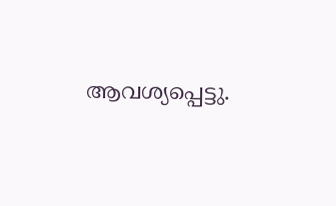ആവശ്യപ്പെട്ടു.